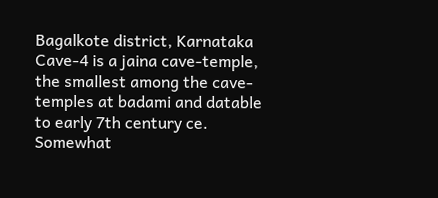Bagalkote district, Karnataka
Cave-4 is a jaina cave-temple, the smallest among the cave-temples at badami and datable to early 7th century ce. Somewhat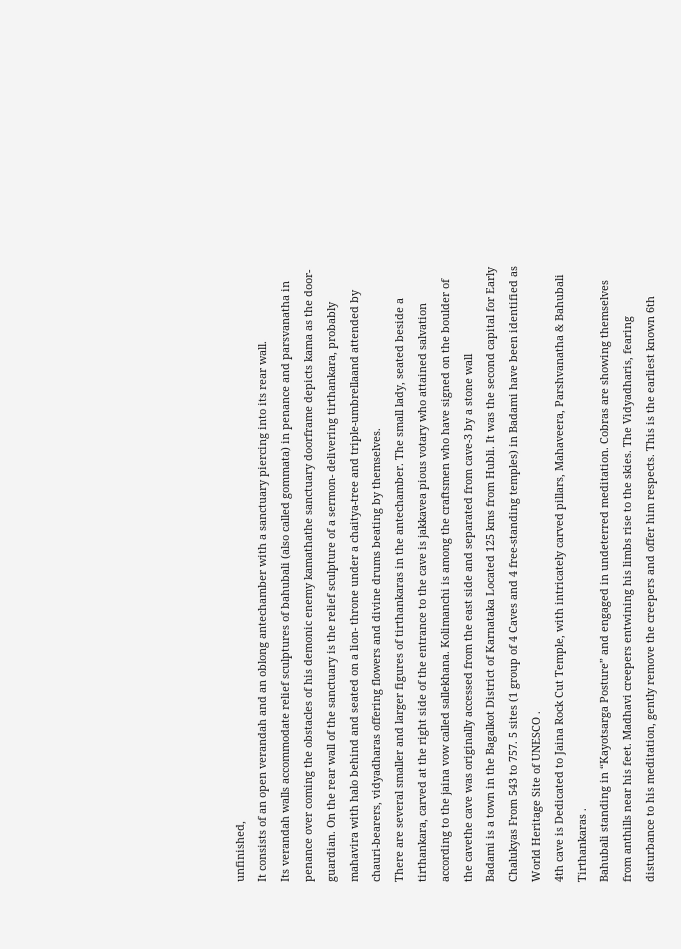unfinished,
It consists of an open verandah and an oblong antechamber with a sanctuary piercing into its rear wall.
Its verandah walls accommodate relief sculptures of bahubali (also called gommata) in penance and parsvanatha in penance over coming the obstacles of his demonic enemy kamathathe sanctuary doorframe depicts kama as the door- guardian. On the rear wall of the sanctuary is the relief sculpture of a sermon- delivering tirthankara, probably mahavira with halo behind and seated on a lion- throne under a chaitya-tree and triple-umbrellaand attended by chauri-bearers, vidyadharas offering flowers and divine drums beating by themselves.
There are several smaller and larger figures of tirthankaras in the antechamber. The small lady, seated beside a tirthankara, carved at the right side of the entrance to the cave is jakkavea pious votary who attained salvation according to the jaina vow called sallekhana. Kolimanchi is among the craftsmen who have signed on the boulder of the cavethe cave was originally accessed from the east side and separated from cave-3 by a stone wall
Badami is a town in the Bagalkot District of Karnataka Located 125 kms from Hubli. It was the second capital for Early Chalukyas From 543 to 757. 5 sites (1 group of 4 Caves and 4 free-standing temples) in Badami have been identified as World Heritage Site of UNESCO .
4th cave is Dedicated to Jaina Rock Cut Temple, with intricately carved pillars, Mahaveera, Parshvanatha & Bahubali Tirthankaras .
Bahubali standing in “Kayotsarga Posture” and engaged in undeterred meditation. Cobras are showing themselves from anthills near his feet. Madhavi creepers entwining his limbs rise to the skies. The Vidyadharis, fearing disturbance to his meditation, gently remove the creepers and offer him respects. This is the earliest known 6th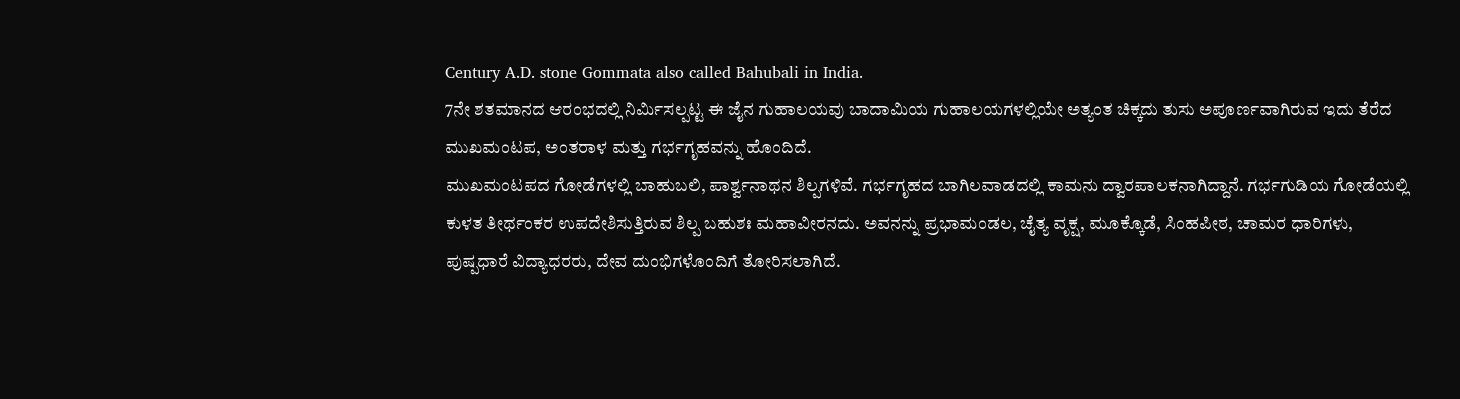Century A.D. stone Gommata also called Bahubali in India.
7ನೇ ಶತಮಾನದ ಆರಂಭದಲ್ಲಿ ನಿರ್ಮಿಸಲ್ಪಟ್ಟ ಈ ಜೈನ ಗುಹಾಲಯವು ಬಾದಾಮಿಯ ಗುಹಾಲಯಗಳಲ್ಲಿಯೇ ಅತ್ಯಂತ ಚಿಕ್ಕದು ತುಸು ಅಪೂರ್ಣವಾಗಿರುವ ಇದು ತೆರೆದ ಮುಖಮಂಟಪ, ಅಂತರಾಳ ಮತ್ತು ಗರ್ಭಗೃಹವನ್ನು ಹೊಂದಿದೆ.
ಮುಖಮಂಟಪದ ಗೋಡೆಗಳಲ್ಲಿ ಬಾಹುಬಲಿ, ಪಾರ್ಶ್ವನಾಥನ ಶಿಲ್ಪಗಳಿವೆ. ಗರ್ಭಗೃಹದ ಬಾಗಿಲವಾಡದಲ್ಲಿ ಕಾಮನು ದ್ವಾರಪಾಲಕನಾಗಿದ್ದಾನೆ. ಗರ್ಭಗುಡಿಯ ಗೋಡೆಯಲ್ಲಿ ಕುಳತ ತೀರ್ಥಂಕರ ಉಪದೇಶಿಸುತ್ತಿರುವ ಶಿಲ್ಪ ಬಹುಶಃ ಮಹಾವೀರನದು. ಅವನನ್ನು ಪ್ರಭಾಮಂಡಲ, ಚೈತ್ಯ ವೃಕ್ಷ, ಮೂಕ್ಕೊಡೆ, ಸಿಂಹಪೀಠ, ಚಾಮರ ಧಾರಿಗಳು, ಪುಷ್ಪಧಾರೆ ವಿದ್ಯಾಧರರು, ದೇವ ದುಂಭಿಗಳೊಂದಿಗೆ ತೋರಿಸಲಾಗಿದೆ.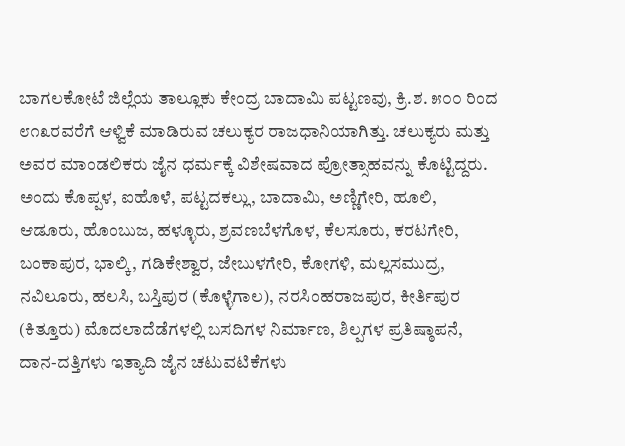ಬಾಗಲಕೋಟೆ ಜಿಲ್ಲೆಯ ತಾಲ್ಲೂಕು ಕೇಂದ್ರ ಬಾದಾಮಿ ಪಟ್ಟಣವು, ಕ್ರಿ.ಶ. ೫೦೦ ರಿಂದ ೮೧೩ರವರೆಗೆ ಆಳ್ವಿಕೆ ಮಾಡಿರುವ ಚಲುಕ್ಯರ ರಾಜಧಾನಿಯಾಗಿತ್ತು. ಚಲುಕ್ಯರು ಮತ್ತು ಅವರ ಮಾಂಡಲಿಕರು ಜೈನ ಧರ್ಮಕ್ಕೆ ವಿಶೇಷವಾದ ಪ್ರೋತ್ಸಾಹವನ್ನು ಕೊಟ್ಟಿದ್ದರು. ಅಂದು ಕೊಪ್ಪಳ, ಐಹೊಳೆ, ಪಟ್ಟದಕಲ್ಲು, ಬಾದಾಮಿ, ಅಣ್ಣಿಗೇರಿ, ಹೂಲಿ, ಆಡೂರು, ಹೊಂಬುಜ, ಹಳ್ಳೂರು, ಶ್ರವಣಬೆಳಗೊಳ, ಕೆಲಸೂರು, ಕರಟಗೇರಿ, ಬಂಕಾಪುರ, ಭಾಲ್ಕಿ, ಗಡಿಕೇಶ್ವಾರ, ಜೇಬುಳಗೇರಿ, ಕೋಗಳಿ, ಮಲ್ಲಸಮುದ್ರ, ನವಿಲೂರು, ಹಲಸಿ, ಬಸ್ತಿಪುರ (ಕೊಳ್ಳೆಗಾಲ), ನರಸಿಂಹರಾಜಪುರ, ಕೀರ್ತಿಪುರ (ಕಿತ್ತೂರು) ಮೊದಲಾದೆಡೆಗಳಲ್ಲಿ ಬಸದಿಗಳ ನಿರ್ಮಾಣ, ಶಿಲ್ಪಗಳ ಪ್ರತಿಷ್ಠಾಪನೆ, ದಾನ-ದತ್ತಿಗಳು ಇತ್ಯಾದಿ ಜೈನ ಚಟುವಟಿಕೆಗಳು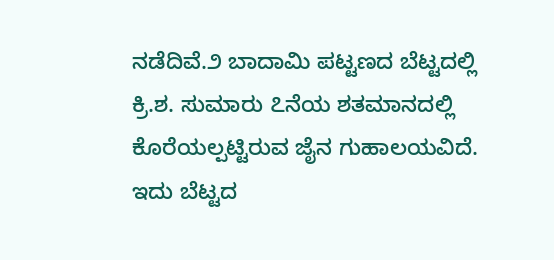ನಡೆದಿವೆ.೨ ಬಾದಾಮಿ ಪಟ್ಟಣದ ಬೆಟ್ಟದಲ್ಲಿ ಕ್ರಿ.ಶ. ಸುಮಾರು ೭ನೆಯ ಶತಮಾನದಲ್ಲಿ ಕೊರೆಯಲ್ಪಟ್ಟಿರುವ ಜೈನ ಗುಹಾಲಯವಿದೆ. ಇದು ಬೆಟ್ಟದ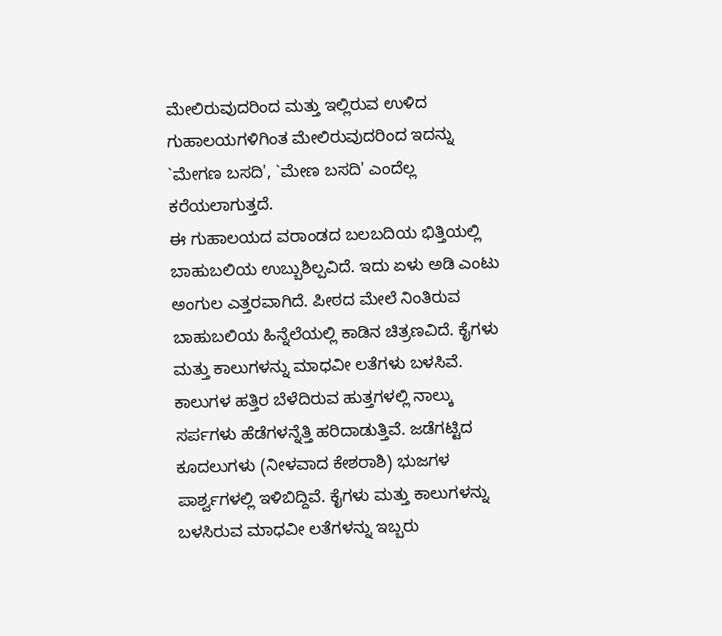ಮೇಲಿರುವುದರಿಂದ ಮತ್ತು ಇಲ್ಲಿರುವ ಉಳಿದ ಗುಹಾಲಯಗಳಿಗಿಂತ ಮೇಲಿರುವುದರಿಂದ ಇದನ್ನು `ಮೇಗಣ ಬಸದಿ', `ಮೇಣ ಬಸದಿ' ಎಂದೆಲ್ಲ ಕರೆಯಲಾಗುತ್ತದೆ.
ಈ ಗುಹಾಲಯದ ವರಾಂಡದ ಬಲಬದಿಯ ಭಿತ್ತಿಯಲ್ಲಿ ಬಾಹುಬಲಿಯ ಉಬ್ಬುಶಿಲ್ಪವಿದೆ. ಇದು ಏಳು ಅಡಿ ಎಂಟು ಅಂಗುಲ ಎತ್ತರವಾಗಿದೆ. ಪೀಠದ ಮೇಲೆ ನಿಂತಿರುವ ಬಾಹುಬಲಿಯ ಹಿನ್ನೆಲೆಯಲ್ಲಿ ಕಾಡಿನ ಚಿತ್ರಣವಿದೆ. ಕೈಗಳು ಮತ್ತು ಕಾಲುಗಳನ್ನು ಮಾಧವೀ ಲತೆಗಳು ಬಳಸಿವೆ. ಕಾಲುಗಳ ಹತ್ತಿರ ಬೆಳೆದಿರುವ ಹುತ್ತಗಳಲ್ಲಿ ನಾಲ್ಕು ಸರ್ಪಗಳು ಹೆಡೆಗಳನ್ನೆತ್ತಿ ಹರಿದಾಡುತ್ತಿವೆ. ಜಡೆಗಟ್ಟಿದ ಕೂದಲುಗಳು (ನೀಳವಾದ ಕೇಶರಾಶಿ) ಭುಜಗಳ ಪಾರ್ಶ್ವಗಳಲ್ಲಿ ಇಳಿಬಿದ್ದಿವೆ. ಕೈಗಳು ಮತ್ತು ಕಾಲುಗಳನ್ನು ಬಳಸಿರುವ ಮಾಧವೀ ಲತೆಗಳನ್ನು ಇಬ್ಬರು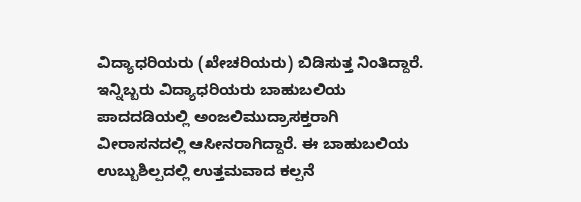ವಿದ್ಯಾಧರಿಯರು (ಖೇಚರಿಯರು) ಬಿಡಿಸುತ್ತ ನಿಂತಿದ್ದಾರೆ. ಇನ್ನಿಬ್ಬರು ವಿದ್ಯಾಧರಿಯರು ಬಾಹುಬಲಿಯ ಪಾದದಡಿಯಲ್ಲಿ ಅಂಜಲಿಮುದ್ರಾಸಕ್ತರಾಗಿ ವೀರಾಸನದಲ್ಲಿ ಆಸೀನರಾಗಿದ್ದಾರೆ. ಈ ಬಾಹುಬಲಿಯ ಉಬ್ಬುಶಿಲ್ಪದಲ್ಲಿ ಉತ್ತಮವಾದ ಕಲ್ಪನೆ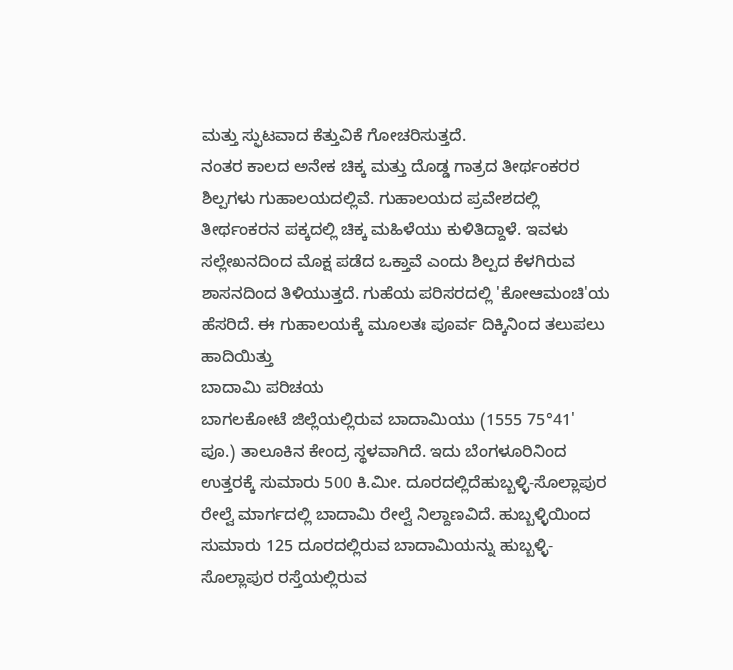ಮತ್ತು ಸ್ಫುಟವಾದ ಕೆತ್ತುವಿಕೆ ಗೋಚರಿಸುತ್ತದೆ.
ನಂತರ ಕಾಲದ ಅನೇಕ ಚಿಕ್ಕ ಮತ್ತು ದೊಡ್ಡ ಗಾತ್ರದ ತೀರ್ಥಂಕರರ ಶಿಲ್ಪಗಳು ಗುಹಾಲಯದಲ್ಲಿವೆ. ಗುಹಾಲಯದ ಪ್ರವೇಶದಲ್ಲಿ ತೀರ್ಥಂಕರನ ಪಕ್ಕದಲ್ಲಿ ಚಿಕ್ಕ ಮಹಿಳೆಯು ಕುಳಿತಿದ್ದಾಳೆ. ಇವಳು ಸಲ್ಲೇಖನದಿಂದ ಮೊಕ್ಷ ಪಡೆದ ಒಕ್ತಾವೆ ಎಂದು ಶಿಲ್ಪದ ಕೆಳಗಿರುವ ಶಾಸನದಿಂದ ತಿಳಿಯುತ್ತದೆ. ಗುಹೆಯ ಪರಿಸರದಲ್ಲಿ 'ಕೋಆಮಂಚಿ'ಯ ಹೆಸರಿದೆ. ಈ ಗುಹಾಲಯಕ್ಕೆ ಮೂಲತಃ ಪೂರ್ವ ದಿಕ್ಕಿನಿಂದ ತಲುಪಲು ಹಾದಿಯಿತ್ತು
ಬಾದಾಮಿ ಪರಿಚಯ
ಬಾಗಲಕೋಟೆ ಜಿಲ್ಲೆಯಲ್ಲಿರುವ ಬಾದಾಮಿಯು (1555 75°41' ಪೂ.) ತಾಲೂಕಿನ ಕೇಂದ್ರ ಸ್ಥಳವಾಗಿದೆ. ಇದು ಬೆಂಗಳೂರಿನಿಂದ ಉತ್ತರಕ್ಕೆ ಸುಮಾರು 500 ಕಿ.ಮೀ. ದೂರದಲ್ಲಿದೆಹುಬ್ಬಳ್ಳಿ-ಸೊಲ್ಲಾಪುರ ರೇಲ್ವೆ ಮಾರ್ಗದಲ್ಲಿ ಬಾದಾಮಿ ರೇಲ್ವೆ ನಿಲ್ದಾಣವಿದೆ. ಹುಬ್ಬಳ್ಳಿಯಿಂದ ಸುಮಾರು 125 ದೂರದಲ್ಲಿರುವ ಬಾದಾಮಿಯನ್ನು ಹುಬ್ಬಳ್ಳಿ-ಸೊಲ್ಲಾಪುರ ರಸ್ತೆಯಲ್ಲಿರುವ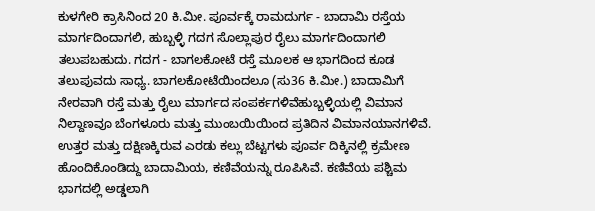ಕುಳಗೇರಿ ಕ್ರಾಸಿನಿಂದ 20 ಕಿ.ಮೀ. ಪೂರ್ವಕ್ಕೆ ರಾಮದುರ್ಗ - ಬಾದಾಮಿ ರಸ್ತೆಯ ಮಾರ್ಗದಿಂದಾಗಲಿ, ಹುಬ್ಬಳ್ಳಿ ಗದಗ ಸೊಲ್ಲಾಪುರ ರೈಲು ಮಾರ್ಗದಿಂದಾಗಲಿ ತಲುಪಬಹುದು. ಗದಗ - ಬಾಗಲಕೋಟೆ ರಸ್ತೆ ಮೂಲಕ ಆ ಭಾಗದಿಂದ ಕೂಡ ತಲುಪುವದು ಸಾಧ್ಯ. ಬಾಗಲಕೋಟೆಯಿಂದಲೂ (ಸು36 ಕಿ.ಮೀ.) ಬಾದಾಮಿಗೆ ನೇರವಾಗಿ ರಸ್ತೆ ಮತ್ತು ರೈಲು ಮಾರ್ಗದ ಸಂಪರ್ಕಗಳಿವೆಹುಬ್ಬಳ್ಳಿಯಲ್ಲಿ ವಿಮಾನ ನಿಲ್ದಾಣವೂ ಬೆಂಗಳೂರು ಮತ್ತು ಮುಂಬಯಿಯಿಂದ ಪ್ರತಿದಿನ ವಿಮಾನಯಾನಗಳಿವೆ.
ಉತ್ತರ ಮತ್ತು ದಕ್ಷಿಣಕ್ಕಿರುವ ಎರಡು ಕಲ್ಲು ಬೆಟ್ಟಗಳು ಪೂರ್ವ ದಿಕ್ಕಿನಲ್ಲಿ ಕ್ರಮೇಣ ಹೊಂದಿಕೊಂಡಿದ್ದು ಬಾದಾಮಿಯ, ಕಣಿವೆಯನ್ನು ರೂಪಿಸಿವೆ. ಕಣಿವೆಯ ಪಶ್ಚಿಮ ಭಾಗದಲ್ಲಿ ಅಡ್ಡಲಾಗಿ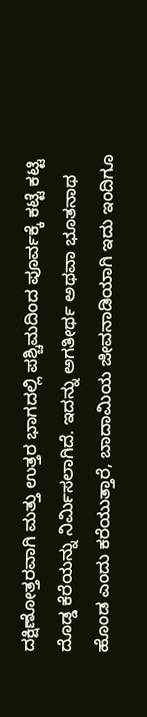ದಕ್ಷಿಣೋತ್ತರವಾಗಿ ಮತ್ತು ಉತ್ತರ ಭಾಗದಲ್ಲಿ ಪಶ್ಚಿಮದಿಂದ ಪೂರ್ವಕ್ಕೆ ಕಟ್ಟೆ ಕಟ್ಟಿ ದೊಡ್ಡ ಕೆರೆಯನ್ನು ನಿರ್ಮಿಸಲಾಗಿದೆ. ಇದನ್ನು ಅಗತೀರ್ಥ ಅಥವಾ ಭೂತನಾಥ ಹೊಂಡ ಎಂದು ಕರೆಯುತ್ತಾರೆ, ಬಾದಾಮಿಯ ಜೀವನಾಡಿಯಾಗಿ ಇದು ಇಂದಿಗೂ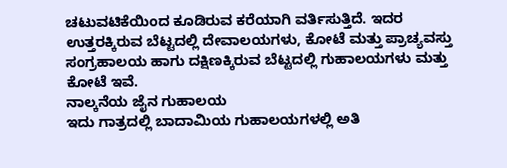ಚಟುವಟಿಕೆಯಿಂದ ಕೂಡಿರುವ ಕರೆಯಾಗಿ ವರ್ತಿಸುತ್ತಿದೆ. ಇದರ ಉತ್ತರಕ್ಕಿರುವ ಬೆಟ್ಟದಲ್ಲಿ ದೇವಾಲಯಗಳು, ಕೋಟೆ ಮತ್ತು ಪ್ರಾಚ್ಯವಸ್ತು ಸಂಗ್ರಹಾಲಯ ಹಾಗು ದಕ್ಷಿಣಕ್ಕಿರುವ ಬೆಟ್ಟದಲ್ಲಿ ಗುಹಾಲಯಗಳು ಮತ್ತು ಕೋಟೆ ಇವೆ.
ನಾಲ್ಕನೆಯ ಜೈನ ಗುಹಾಲಯ
ಇದು ಗಾತ್ರದಲ್ಲಿ ಬಾದಾಮಿಯ ಗುಹಾಲಯಗಳಲ್ಲಿ ಅತಿ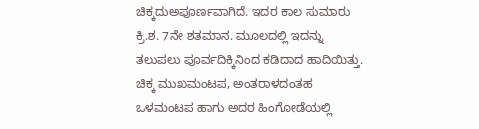ಚಿಕ್ಕದುಅಪೂರ್ಣವಾಗಿದೆ. ಇದರ ಕಾಲ ಸುಮಾರು ಕ್ರಿ.ಶ. 7ನೇ ಶತಮಾನ. ಮೂಲದಲ್ಲಿ ಇದನ್ನು ತಲುಪಲು ಪೂರ್ವದಿಕ್ಕಿನಿಂದ ಕಡಿದಾದ ಹಾದಿಯಿತ್ತು. ಚಿಕ್ಕ ಮುಖಮಂಟಪ, ಅಂತರಾಳದಂತಹ ಒಳಮಂಟಪ ಹಾಗು ಅದರ ಹಿಂಗೋಡೆಯಲ್ಲಿ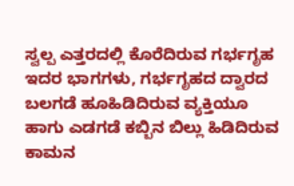ಸ್ವಲ್ಪ ಎತ್ತರದಲ್ಲಿ ಕೊರೆದಿರುವ ಗರ್ಭಗೃಹ ಇದರ ಭಾಗಗಳು, ಗರ್ಭಗೃಹದ ದ್ವಾರದ ಬಲಗಡೆ ಹೂಹಿಡಿದಿರುವ ವ್ಯಕ್ತಿಯೂ ಹಾಗು ಎಡಗಡೆ ಕಬ್ಬಿನ ಬಿಲ್ಲು ಹಿಡಿದಿರುವ ಕಾಮನ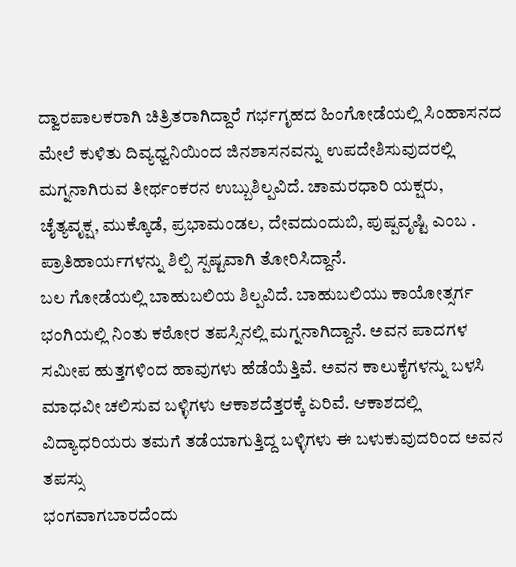ದ್ವಾರಪಾಲಕರಾಗಿ ಚಿತ್ರಿತರಾಗಿದ್ದಾರೆ ಗರ್ಭಗೃಹದ ಹಿಂಗೋಡೆಯಲ್ಲಿ ಸಿಂಹಾಸನದ ಮೇಲೆ ಕುಳಿತು ದಿವ್ಯಧ್ವನಿಯಿಂದ ಜಿನಶಾಸನವನ್ನು ಉಪದೇಶಿಸುವುದರಲ್ಲಿ ಮಗ್ನನಾಗಿರುವ ತೀರ್ಥಂಕರನ ಉಬ್ಬುಶಿಲ್ಪವಿದೆ. ಚಾಮರಧಾರಿ ಯಕ್ಷರು, ಚೈತ್ಯವೃಕ್ಷ, ಮುಕ್ಕೊಡೆ, ಪ್ರಭಾಮಂಡಲ, ದೇವದುಂದುಬಿ, ಪುಷ್ಪವೃಷ್ಟಿ ಎಂಬ . ಪ್ರಾತಿಹಾರ್ಯಗಳನ್ನು ಶಿಲ್ಪಿ ಸ್ಪಷ್ಟವಾಗಿ ತೋರಿಸಿದ್ದಾನೆ.
ಬಲ ಗೋಡೆಯಲ್ಲಿ ಬಾಹುಬಲಿಯ ಶಿಲ್ಪವಿದೆ. ಬಾಹುಬಲಿಯು ಕಾಯೋತ್ಸರ್ಗ ಭಂಗಿಯಲ್ಲಿ ನಿಂತು ಕಠೋರ ತಪಸ್ಸಿನಲ್ಲಿ ಮಗ್ನನಾಗಿದ್ದಾನೆ. ಅವನ ಪಾದಗಳ ಸಮೀಪ ಹುತ್ತಗಳಿಂದ ಹಾವುಗಳು ಹೆಡೆಯೆತ್ತಿವೆ. ಅವನ ಕಾಲುಕೈಗಳನ್ನು ಬಳಸಿ ಮಾಧವೀ ಚಲಿಸುವ ಬಳ್ಳಿಗಳು ಆಕಾಶದೆತ್ತರಕ್ಕೆ ಏರಿವೆ. ಆಕಾಶದಲ್ಲಿ ವಿದ್ಯಾಧರಿಯರು ತಮಗೆ ತಡೆಯಾಗುತ್ತಿದ್ದ ಬಳ್ಳಿಗಳು ಈ ಬಳುಕುವುದರಿಂದ ಅವನ ತಪಸ್ಸು
ಭಂಗವಾಗಬಾರದೆಂದು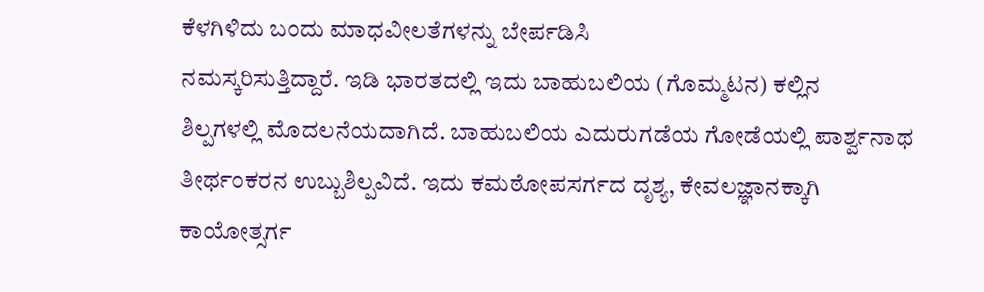ಕೆಳಗಿಳಿದು ಬಂದು ಮಾಧವೀಲತೆಗಳನ್ನು ಬೇರ್ಪಡಿಸಿ
ನಮಸ್ಕರಿಸುತ್ತಿದ್ದಾರೆ. ಇಡಿ ಭಾರತದಲ್ಲಿ ಇದು ಬಾಹುಬಲಿಯ (ಗೊಮ್ಮಟನ) ಕಲ್ಲಿನ
ಶಿಲ್ಪಗಳಲ್ಲಿ ಮೊದಲನೆಯದಾಗಿದೆ. ಬಾಹುಬಲಿಯ ಎದುರುಗಡೆಯ ಗೋಡೆಯಲ್ಲಿ ಪಾರ್ಶ್ವನಾಥ
ತೀರ್ಥಂಕರನ ಉಬ್ಬುಶಿಲ್ಪವಿದೆ. ಇದು ಕಮಠೋಪಸರ್ಗದ ದೃಶ್ಯ, ಕೇವಲಜ್ಞಾನಕ್ಕಾಗಿ
ಕಾಯೋತ್ಸರ್ಗ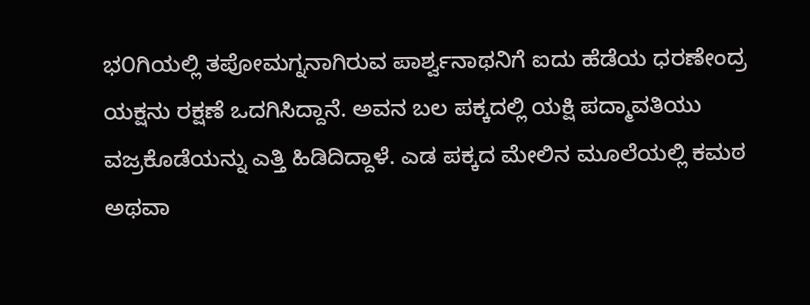ಭ೦ಗಿಯಲ್ಲಿ ತಪೋಮಗ್ನನಾಗಿರುವ ಪಾರ್ಶ್ವನಾಥನಿಗೆ ಐದು ಹೆಡೆಯ ಧರಣೇಂದ್ರ
ಯಕ್ಷನು ರಕ್ಷಣೆ ಒದಗಿಸಿದ್ದಾನೆ. ಅವನ ಬಲ ಪಕ್ಕದಲ್ಲಿ ಯಕ್ಷಿ ಪದ್ಮಾವತಿಯು
ವಜ್ರಕೊಡೆಯನ್ನು ಎತ್ತಿ ಹಿಡಿದಿದ್ದಾಳೆ. ಎಡ ಪಕ್ಕದ ಮೇಲಿನ ಮೂಲೆಯಲ್ಲಿ ಕಮಠ ಅಥವಾ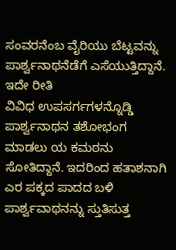ಸಂವರನೆಂಬ ವೈರಿಯು ಬೆಟ್ಟವನ್ನು ಪಾರ್ಶ್ವನಾಥನೆಡೆಗೆ ಎಸೆಯುತ್ತಿದ್ದಾನೆ. ಇದೇ ರೀತಿ
ವಿವಿಧ ಉಪಸರ್ಗಗಳನ್ನೊಡ್ಡಿ ಪಾರ್ಶ್ವನಾಥನ ತಶೋಭಂಗ ಮಾಡಲು ಯ ಕಮಠನು ಸೋತಿದ್ದಾನೆ. ಇದರಿಂದ ಹತಾಶನಾಗಿ ಎರ ಪಕ್ಕದ ಪಾದದ ಬಳಿ ಪಾರ್ಶ್ವವಾಥನನ್ನು ಸ್ತುತಿಸುತ್ತ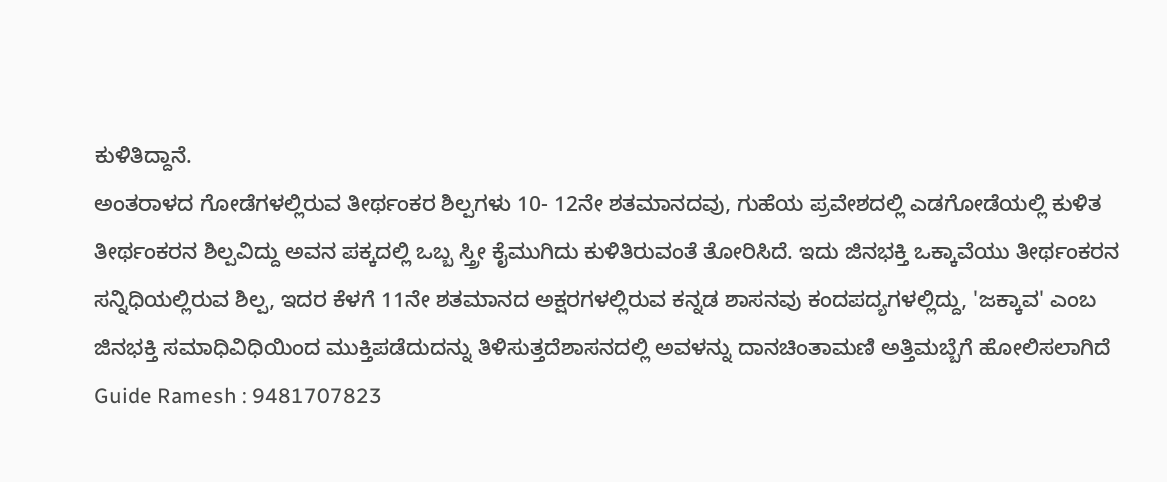ಕುಳಿತಿದ್ದಾನೆ.
ಅಂತರಾಳದ ಗೋಡೆಗಳಲ್ಲಿರುವ ತೀರ್ಥಂಕರ ಶಿಲ್ಪಗಳು 10- 12ನೇ ಶತಮಾನದವು, ಗುಹೆಯ ಪ್ರವೇಶದಲ್ಲಿ ಎಡಗೋಡೆಯಲ್ಲಿ ಕುಳಿತ ತೀರ್ಥಂಕರನ ಶಿಲ್ಪವಿದ್ದು ಅವನ ಪಕ್ಕದಲ್ಲಿ ಒಬ್ಬ ಸ್ತ್ರೀ ಕೈಮುಗಿದು ಕುಳಿತಿರುವಂತೆ ತೋರಿಸಿದೆ. ಇದು ಜಿನಭಕ್ತಿ ಒಕ್ಕಾವೆಯು ತೀರ್ಥಂಕರನ ಸನ್ನಿಧಿಯಲ್ಲಿರುವ ಶಿಲ್ಪ, ಇದರ ಕೆಳಗೆ 11ನೇ ಶತಮಾನದ ಅಕ್ಷರಗಳಲ್ಲಿರುವ ಕನ್ನಡ ಶಾಸನವು ಕಂದಪದ್ಯಗಳಲ್ಲಿದ್ದು, 'ಜಕ್ಕಾವ' ಎಂಬ ಜಿನಭಕ್ತಿ ಸಮಾಧಿವಿಧಿಯಿಂದ ಮುಕ್ತಿಪಡೆದುದನ್ನು ತಿಳಿಸುತ್ತದೆಶಾಸನದಲ್ಲಿ ಅವಳನ್ನು ದಾನಚಿಂತಾಮಣಿ ಅತ್ತಿಮಬ್ಬೆಗೆ ಹೋಲಿಸಲಾಗಿದೆ
Guide Ramesh : 9481707823